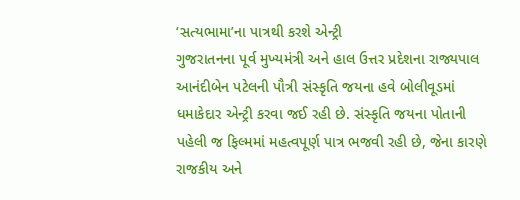‘સત્યભામા’ના પાત્રથી કરશે એન્ટ્રી
ગુજરાતનના પૂર્વ મુખ્યમંત્રી અને હાલ ઉત્તર પ્રદેશના રાજ્યપાલ આનંદીબેન પટેલની પૌત્રી સંસ્કૃતિ જયના હવે બોલીવૂડમાં ધમાકેદાર એન્ટ્રી કરવા જઈ રહી છે. સંસ્કૃતિ જયના પોતાની પહેલી જ ફિલ્મમાં મહત્વપૂર્ણ પાત્ર ભજવી રહી છે, જેના કારણે રાજકીય અને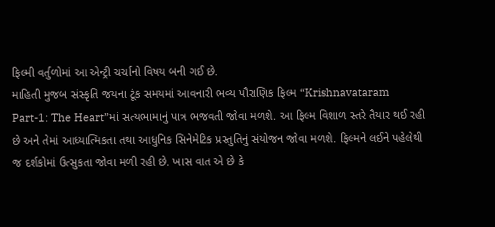ફિલ્મી વર્તુળોમાં આ એન્ટ્રી ચર્ચાનો વિષય બની ગઈ છે.
માહિતી મુજબ સંસ્કૃતિ જયના ટૂંક સમયમાં આવનારી ભવ્ય પૌરાણિક ફિલ્મ “Krishnavataram Part-1: The Heart”માં સત્યભામાનું પાત્ર ભજવતી જોવા મળશે. આ ફિલ્મ વિશાળ સ્તરે તૈયાર થઈ રહી છે અને તેમાં આધ્યાત્મિકતા તથા આધુનિક સિનેમેટિક પ્રસ્તુતિનું સંયોજન જોવા મળશે. ફિલ્મને લઈને પહેલેથી જ દર્શકોમાં ઉત્સુકતા જોવા મળી રહી છે. ખાસ વાત એ છે કે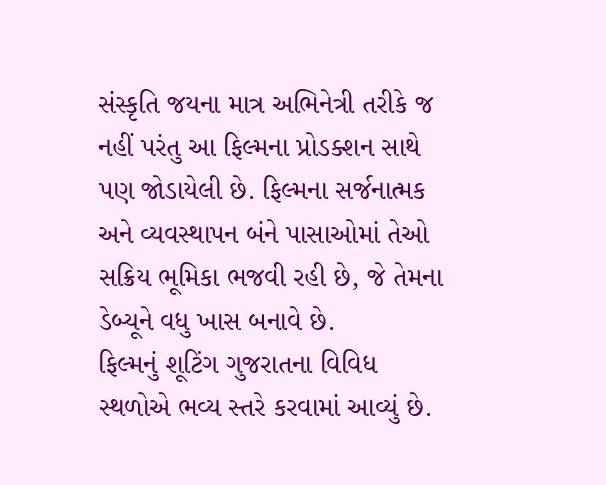સંસ્કૃતિ જયના માત્ર અભિનેત્રી તરીકે જ નહીં પરંતુ આ ફિલ્મના પ્રોડક્શન સાથે પણ જોડાયેલી છે. ફિલ્મના સર્જનાત્મક અને વ્યવસ્થાપન બંને પાસાઓમાં તેઓ સક્રિય ભૂમિકા ભજવી રહી છે, જે તેમના ડેબ્યૂને વધુ ખાસ બનાવે છે.
ફિલ્મનું શૂટિંગ ગુજરાતના વિવિધ સ્થળોએ ભવ્ય સ્તરે કરવામાં આવ્યું છે.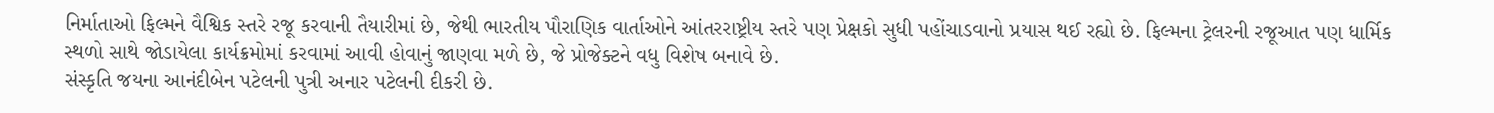નિર્માતાઓ ફિલ્મને વૈશ્વિક સ્તરે રજૂ કરવાની તૈયારીમાં છે, જેથી ભારતીય પૌરાણિક વાર્તાઓને આંતરરાષ્ટ્રીય સ્તરે પણ પ્રેક્ષકો સુધી પહોંચાડવાનો પ્રયાસ થઈ રહ્યો છે. ફિલ્મના ટ્રેલરની રજૂઆત પણ ધાર્મિક સ્થળો સાથે જોડાયેલા કાર્યક્રમોમાં કરવામાં આવી હોવાનું જાણવા મળે છે, જે પ્રોજેક્ટને વધુ વિશેષ બનાવે છે.
સંસ્કૃતિ જયના આનંદીબેન પટેલની પુત્રી અનાર પટેલની દીકરી છે.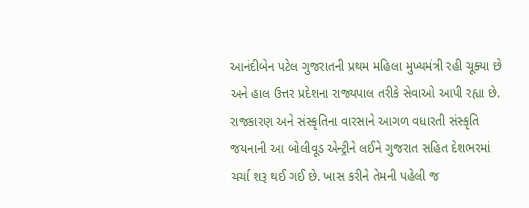આનંદીબેન પટેલ ગુજરાતની પ્રથમ મહિલા મુખ્યમંત્રી રહી ચૂક્યા છે અને હાલ ઉત્તર પ્રદેશના રાજ્યપાલ તરીકે સેવાઓ આપી રહ્યા છે. રાજકારણ અને સંસ્કૃતિના વારસાને આગળ વધારતી સંસ્કૃતિ જયનાની આ બોલીવૂડ એન્ટ્રીને લઈને ગુજરાત સહિત દેશભરમાં ચર્ચા શરૂ થઈ ગઈ છે. ખાસ કરીને તેમની પહેલી જ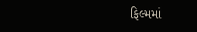ફિલ્મમાં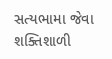સત્યભામા જેવા શક્તિશાળી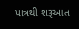પાત્રથી શરૂઆત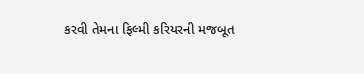કરવી તેમના ફિલ્મી કરિયરની મજબૂત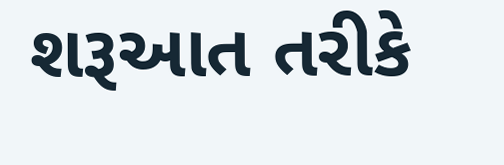શરૂઆત તરીકે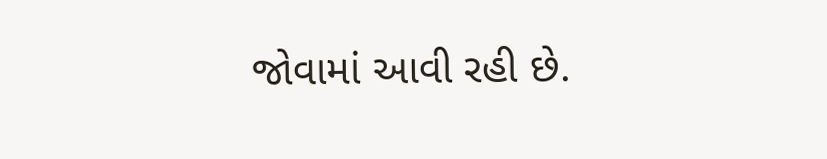જોવામાં આવી રહી છે.